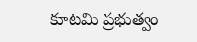కూటమి ప్రభుత్వం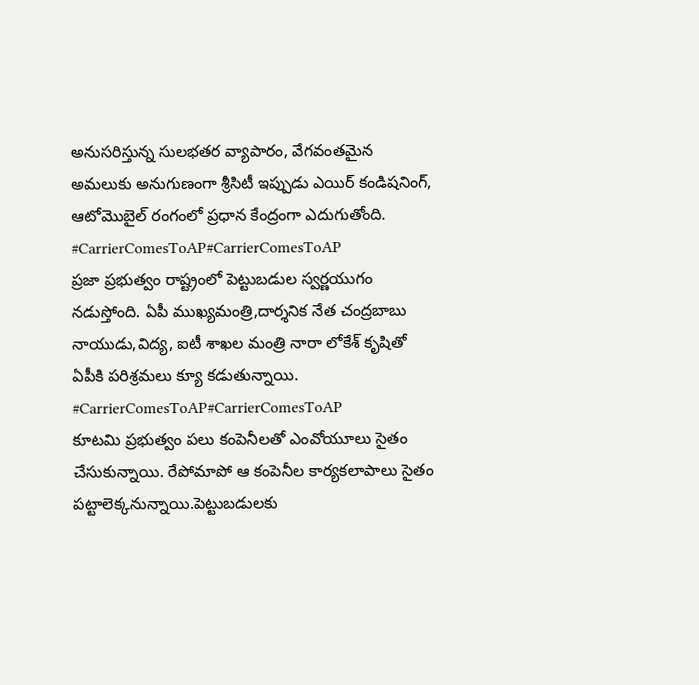అనుసరిస్తున్న సులభతర వ్యాపారం, వేగవంతమైన అమలుకు అనుగుణంగా శ్రీసిటీ ఇప్పుడు ఎయిర్ కండిషనింగ్, ఆటోమొబైల్ రంగంలో ప్రధాన కేంద్రంగా ఎదుగుతోంది. #CarrierComesToAP#CarrierComesToAP
ప్రజా ప్రభుత్వం రాష్ట్రంలో పెట్టుబడుల స్వర్ణయుగం నడుస్తోంది. ఏపీ ముఖ్యమంత్రి,దార్శనిక నేత చంద్రబాబు నాయుడు,విద్య, ఐటీ శాఖల మంత్రి నారా లోకేశ్ కృషితో ఏపీకి పరిశ్రమలు క్యూ కడుతున్నాయి. #CarrierComesToAP#CarrierComesToAP
కూటమి ప్రభుత్వం పలు కంపెనీలతో ఎంవోయూలు సైతం చేసుకున్నాయి. రేపోమాపో ఆ కంపెనీల కార్యకలాపాలు సైతం పట్టాలెక్కనున్నాయి.పెట్టుబడులకు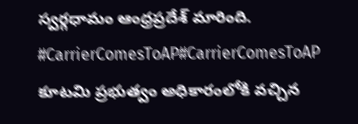స్వర్గధామం ఆంధ్రప్రదేశ్ మారింది. #CarrierComesToAP#CarrierComesToAP
కూటమి ప్రభుత్వం అధికారంలోకి వచ్చిన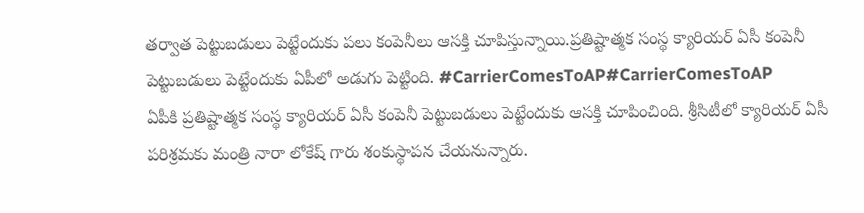తర్వాత పెట్టుబడులు పెట్టేందుకు పలు కంపెనీలు ఆసక్తి చూపిస్తున్నాయి.ప్రతిష్టాత్మక సంస్థ క్యారియర్ ఏసీ కంపెనీ పెట్టుబడులు పెట్టేందుకు ఏపీలో అడుగు పెట్టింది. #CarrierComesToAP#CarrierComesToAP
ఏపీకి ప్రతిష్టాత్మక సంస్థ క్యారియర్ ఏసీ కంపెనీ పెట్టుబడులు పెట్టేందుకు ఆసక్తి చూపించింది. శ్రీసిటీలో క్యారియర్ ఏసీ పరిశ్రమకు మంత్రి నారా లోకేష్ గారు శంకుస్థాపన చేయనున్నారు.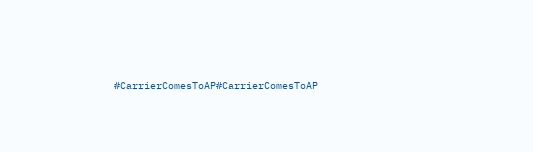#CarrierComesToAP#CarrierComesToAP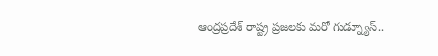ఆంద్రప్రదేశ్ రాష్ట్ర ప్రజలకు మరో గుడ్న్యూస్..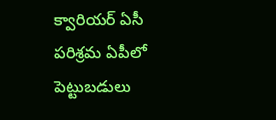క్వారియర్ ఏసీ పరిశ్రమ ఏపీలో పెట్టుబడులు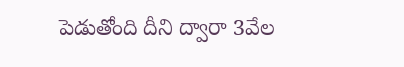పెడుతోంది దీని ద్వారా 3వేల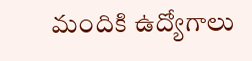మందికి ఉద్యోగాలు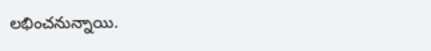లభించనున్నాయి.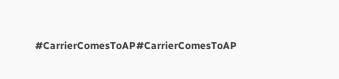#CarrierComesToAP#CarrierComesToAP